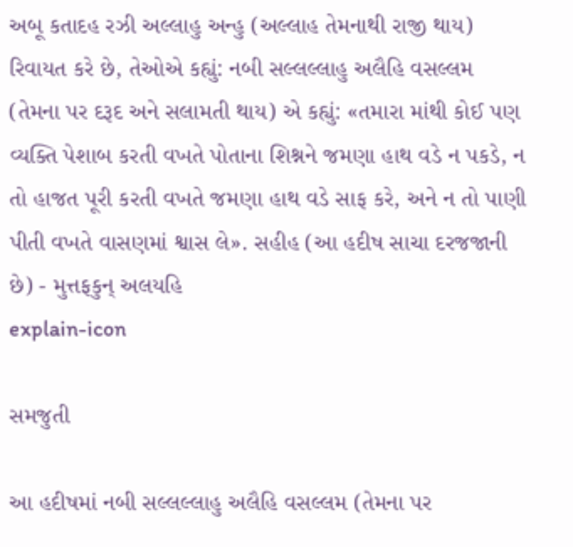અબૂ કતાદહ રઝી અલ્લાહુ અન્હુ (અલ્લાહ તેમનાથી રાજી થાય) રિવાયત કરે છે, તેઓએ કહ્યું: નબી સલ્લલ્લાહુ અલૈહિ વસલ્લમ (તેમના પર દરૂદ અને સલામતી થાય) એ કહ્યું: «તમારા માંથી કોઈ પણ વ્યક્તિ પેશાબ કરતી વખતે પોતાના શિશ્નને જમણા હાથ વડે ન પકડે, ન તો હાજત પૂરી કરતી વખતે જમણા હાથ વડે સાફ કરે, અને ન તો પાણી પીતી વખતે વાસણમાં શ્વાસ લે». સહીહ (આ હદીષ સાચા દરજજાની છે) - મુત્તફકુન્ અલયહિ
explain-icon

સમજુતી

આ હદીષમાં નબી સલ્લલ્લાહુ અલૈહિ વસલ્લમ (તેમના પર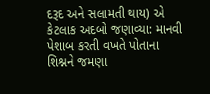દરૂદ અને સલામતી થાય) એ કેટલાક અદબો જણાવ્યા: માનવી પેશાબ કરતી વખતે પોતાના શિશ્નને જમણા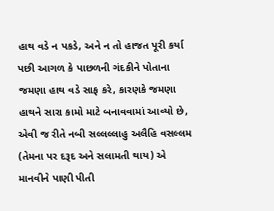હાથ વડે ન પકડે, અને ન તો હાજત પૂરી કર્યા પછી આગળ કે પાછળની ગંદકીને પોતાના જમણા હાથ વડે સાફ કરે, કારણકે જમણા હાથને સારા કામો માટે બનાવવામાં આવ્યો છે, એવી જ રીતે નબી સલ્લલ્લાહુ અલૈહિ વસલ્લમ (તેમના પર દરૂદ અને સલામતી થાય) એ માનવીને પાણી પીતી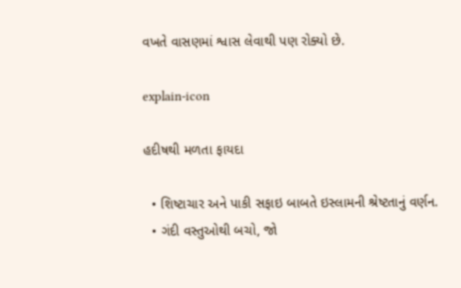વખતે વાસણમાં શ્વાસ લેવાથી પણ રોક્યો છે.

explain-icon

હદીષથી મળતા ફાયદા

  • શિષ્ટાચાર અને પાકી સફાઇ બાબતે ઇસ્લામની શ્રેષ્ટતાનું વર્ણન.
  • ગંદી વસ્તુઓથી બચો, જો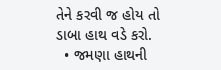તેને કરવી જ હોય તો ડાબા હાથ વડે કરો.
  • જમણા હાથની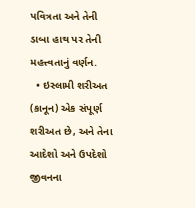પવિત્રતા અને તેની ડાબા હાથ પર તેની મહત્ત્વતાનું વર્ણન.
  • ઇસ્લામી શરીઅત (કાનૂન) એક સંપૂર્ણ શરીઅત છે, અને તેના આદેશો અને ઉપદેશો જીવનના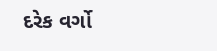દરેક વર્ગો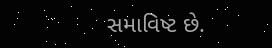સમાવિષ્ટ છે.